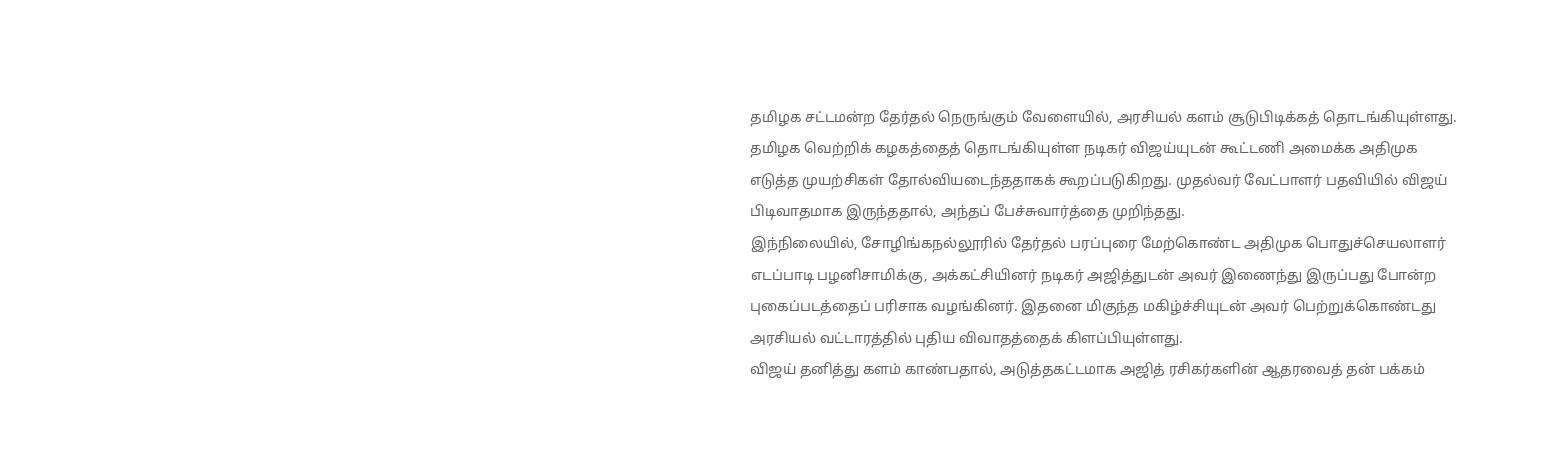தமிழக சட்டமன்ற தேர்தல் நெருங்கும் வேளையில், அரசியல் களம் சூடுபிடிக்கத் தொடங்கியுள்ளது. தமிழக வெற்றிக் கழகத்தைத் தொடங்கியுள்ள நடிகர் விஜய்யுடன் கூட்டணி அமைக்க அதிமுக எடுத்த முயற்சிகள் தோல்வியடைந்ததாகக் கூறப்படுகிறது. முதல்வர் வேட்பாளர் பதவியில் விஜய் பிடிவாதமாக இருந்ததால், அந்தப் பேச்சுவார்த்தை முறிந்தது.
இந்நிலையில், சோழிங்கநல்லூரில் தேர்தல் பரப்புரை மேற்கொண்ட அதிமுக பொதுச்செயலாளர் எடப்பாடி பழனிசாமிக்கு, அக்கட்சியினர் நடிகர் அஜித்துடன் அவர் இணைந்து இருப்பது போன்ற புகைப்படத்தைப் பரிசாக வழங்கினர். இதனை மிகுந்த மகிழ்ச்சியுடன் அவர் பெற்றுக்கொண்டது அரசியல் வட்டாரத்தில் புதிய விவாதத்தைக் கிளப்பியுள்ளது.
விஜய் தனித்து களம் காண்பதால், அடுத்தகட்டமாக அஜித் ரசிகர்களின் ஆதரவைத் தன் பக்கம்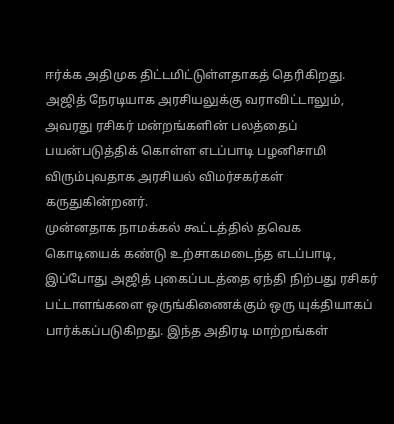ஈர்க்க அதிமுக திட்டமிட்டுள்ளதாகத் தெரிகிறது. அஜித் நேரடியாக அரசியலுக்கு வராவிட்டாலும், அவரது ரசிகர் மன்றங்களின் பலத்தைப் பயன்படுத்திக் கொள்ள எடப்பாடி பழனிசாமி விரும்புவதாக அரசியல் விமர்சகர்கள் கருதுகின்றனர்.
முன்னதாக நாமக்கல் கூட்டத்தில் தவெக கொடியைக் கண்டு உற்சாகமடைந்த எடப்பாடி, இப்போது அஜித் புகைப்படத்தை ஏந்தி நிற்பது ரசிகர் பட்டாளங்களை ஒருங்கிணைக்கும் ஒரு யுக்தியாகப் பார்க்கப்படுகிறது. இந்த அதிரடி மாற்றங்கள்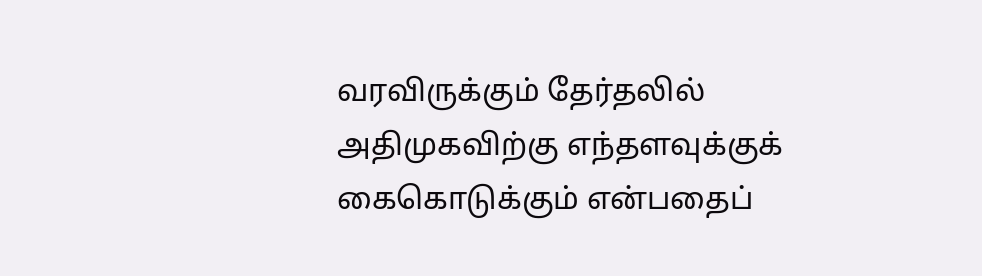வரவிருக்கும் தேர்தலில் அதிமுகவிற்கு எந்தளவுக்குக் கைகொடுக்கும் என்பதைப்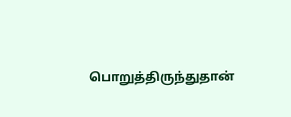பொறுத்திருந்துதான்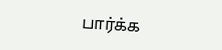பார்க்க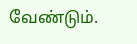வேண்டும்.